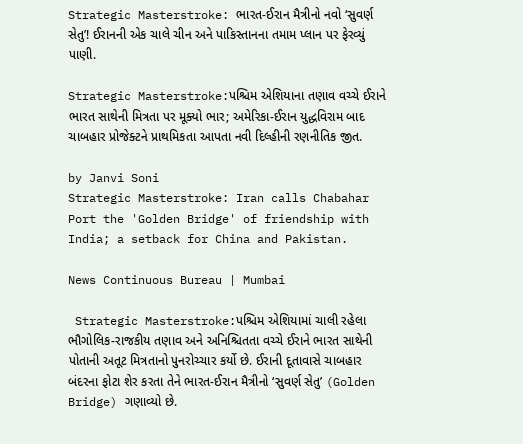Strategic Masterstroke: ભારત-ઈરાન મૈત્રીનો નવો ‘સુવર્ણ સેતુ’! ઈરાનની એક ચાલે ચીન અને પાકિસ્તાનના તમામ પ્લાન પર ફેરવ્યું પાણી.

Strategic Masterstroke:પશ્ચિમ એશિયાના તણાવ વચ્ચે ઈરાને ભારત સાથેની મિત્રતા પર મૂક્યો ભાર; અમેરિકા-ઈરાન યુદ્ધવિરામ બાદ ચાબહાર પ્રોજેક્ટને પ્રાથમિકતા આપતા નવી દિલ્હીની રણનીતિક જીત.

by Janvi Soni
Strategic Masterstroke: Iran calls Chabahar Port the 'Golden Bridge' of friendship with India; a setback for China and Pakistan.

News Continuous Bureau | Mumbai

 Strategic Masterstroke:પશ્ચિમ એશિયામાં ચાલી રહેલા ભૌગોલિક-રાજકીય તણાવ અને અનિશ્ચિતતા વચ્ચે ઈરાને ભારત સાથેની પોતાની અતૂટ મિત્રતાનો પુનરોચ્ચાર કર્યો છે. ઈરાની દૂતાવાસે ચાબહાર બંદરના ફોટા શેર કરતા તેને ભારત-ઈરાન મૈત્રીનો ‘સુવર્ણ સેતુ’ (Golden Bridge) ગણાવ્યો છે.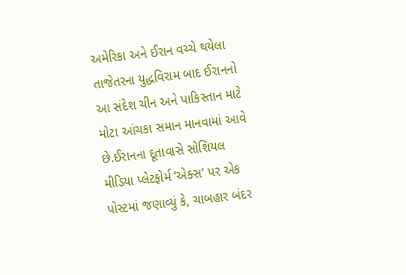અમેરિકા અને ઈરાન વચ્ચે થયેલા તાજેતરના યુદ્ધવિરામ બાદ ઈરાનનો આ સંદેશ ચીન અને પાકિસ્તાન માટે મોટા આંચકા સમાન માનવામાં આવે છે.ઈરાનના દૂતાવાસે સોશિયલ મીડિયા પ્લેટફોર્મ ‘એક્સ’ પર એક પોસ્ટમાં જણાવ્યું કે, ચાબહાર બંદર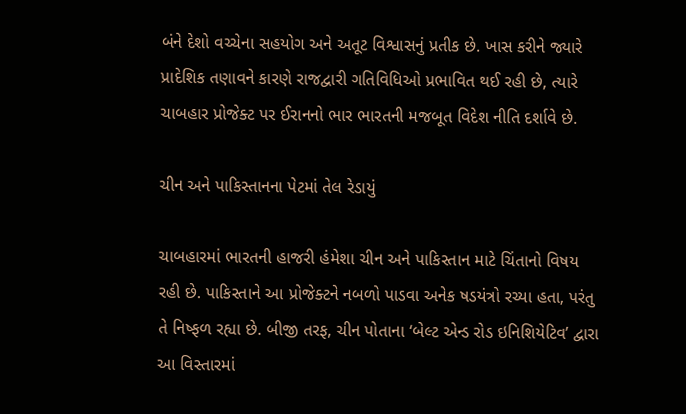બંને દેશો વચ્ચેના સહયોગ અને અતૂટ વિશ્વાસનું પ્રતીક છે. ખાસ કરીને જ્યારે પ્રાદેશિક તણાવને કારણે રાજદ્વારી ગતિવિધિઓ પ્રભાવિત થઈ રહી છે, ત્યારે ચાબહાર પ્રોજેક્ટ પર ઈરાનનો ભાર ભારતની મજબૂત વિદેશ નીતિ દર્શાવે છે.

ચીન અને પાકિસ્તાનના પેટમાં તેલ રેડાયું

ચાબહારમાં ભારતની હાજરી હંમેશા ચીન અને પાકિસ્તાન માટે ચિંતાનો વિષય રહી છે. પાકિસ્તાને આ પ્રોજેક્ટને નબળો પાડવા અનેક ષડયંત્રો રચ્યા હતા, પરંતુ તે નિષ્ફળ રહ્યા છે. બીજી તરફ, ચીન પોતાના ‘બેલ્ટ એન્ડ રોડ ઇનિશિયેટિવ’ દ્વારા આ વિસ્તારમાં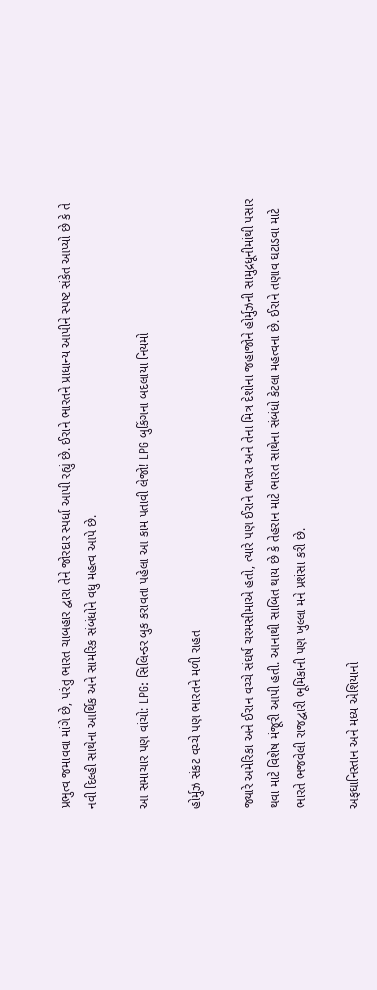પ્રભુત્વ જમાવવા માંગે છે, પરંતુ ભારત ચાબહાર દ્વારા તેને જોરદાર સ્પર્ધા આપી રહ્યું છે. ઈરાને ભારતને પ્રાધાન્ય આપીને સ્પષ્ટ સંકેત આપ્યો છે કે તે નવી દિલ્હી સાથેના આર્થિક અને સામરિક સંબંધોને વધુ મહત્વ આપે છે.

આ સમાચાર પણ વાંચો: LPG: સિલિન્ડર બુક કરાવતા પહેલા આ કામ પતાવી લેજો! LPG બુકિંગના બદલાયા નિયમો

હોર્મુઝ સંકટ વચ્ચે પણ ભારતને મળી રાહત

જ્યારે અમેરિકા અને ઈરાન વચ્ચે સંઘર્ષ ચરમસીમાએ હતો, ત્યારે પણ ઈરાને ભારત અને તેના મિત્ર દેશોના જહાજોને હોર્મુઝની સામુદ્રધૂનીમાંથી પસાર થવા માટે વિશેષ મંજૂરી આપી હતી. આનાથી સાબિત થાય છે કે તેહરાન માટે ભારત સાથેના સંબંધો કેટલા મહત્વના છે. ઈરાને તણાવ ઘટાડવા માટે ભારતે ભજવેલી રાજદ્વારી ભૂમિકાની પણ ખુલ્લા મને પ્રશંસા કરી છે.

અફઘાનિસ્તાન અને મધ્ય એશિયાનો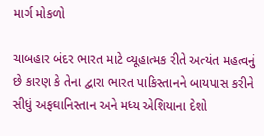માર્ગ મોકળો

ચાબહાર બંદર ભારત માટે વ્યૂહાત્મક રીતે અત્યંત મહત્વનું છે કારણ કે તેના દ્વારા ભારત પાકિસ્તાનને બાયપાસ કરીને સીધું અફઘાનિસ્તાન અને મધ્ય એશિયાના દેશો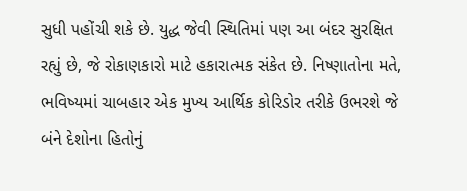સુધી પહોંચી શકે છે. યુદ્ધ જેવી સ્થિતિમાં પણ આ બંદર સુરક્ષિત રહ્યું છે, જે રોકાણકારો માટે હકારાત્મક સંકેત છે. નિષ્ણાતોના મતે, ભવિષ્યમાં ચાબહાર એક મુખ્ય આર્થિક કોરિડોર તરીકે ઉભરશે જે બંને દેશોના હિતોનું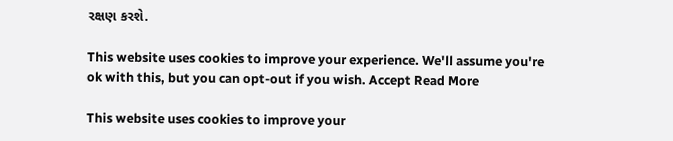રક્ષણ કરશે.

This website uses cookies to improve your experience. We'll assume you're ok with this, but you can opt-out if you wish. Accept Read More

This website uses cookies to improve your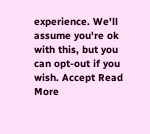experience. We'll assume you're ok with this, but you can opt-out if you wish. Accept Read More